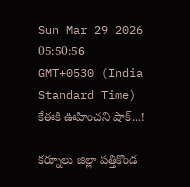Sun Mar 29 2026 05:50:56 GMT+0530 (India Standard Time)
కేఈకి ఊహించని షాక్...!

కర్నూలు జిల్లా పత్తికొండ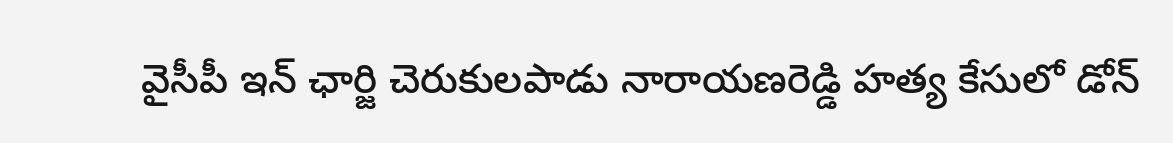వైసీపీ ఇన్ ఛార్జి చెరుకులపాడు నారాయణరెడ్డి హత్య కేసులో డోన్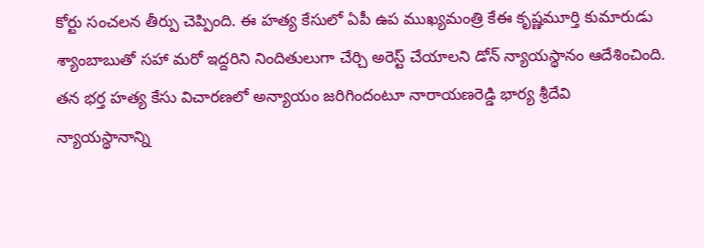కోర్టు సంచలన తీర్పు చెప్పింది. ఈ హత్య కేసులో ఏపీ ఉప ముఖ్యమంత్రి కేఈ కృష్ణమూర్తి కుమారుడు శ్యాంబాబుతో సహా మరో ఇద్దరిని నిందితులుగా చేర్చి అరెస్ట్ చేయాలని డోన్ న్యాయస్థానం ఆదేశించింది. తన భర్త హత్య కేసు విచారణలో అన్యాయం జరిగిందంటూ నారాయణరెడ్డి భార్య శ్రీదేవి న్యాయస్థానాన్ని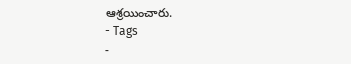ఆశ్రయించారు.
- Tags
-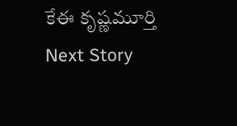కేఈ కృష్ణమూర్తి
Next Story